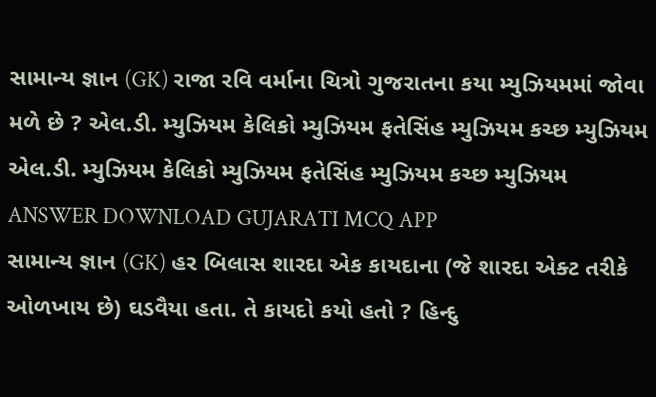સામાન્ય જ્ઞાન (GK) રાજા રવિ વર્માના ચિત્રો ગુજરાતના કયા મ્યુઝિયમમાં જોવા મળે છે ? એલ.ડી. મ્યુઝિયમ કેલિકો મ્યુઝિયમ ફતેસિંહ મ્યુઝિયમ કચ્છ મ્યુઝિયમ એલ.ડી. મ્યુઝિયમ કેલિકો મ્યુઝિયમ ફતેસિંહ મ્યુઝિયમ કચ્છ મ્યુઝિયમ ANSWER DOWNLOAD GUJARATI MCQ APP
સામાન્ય જ્ઞાન (GK) હર બિલાસ શારદા એક કાયદાના (જે શારદા એક્ટ તરીકે ઓળખાય છે) ઘડવૈયા હતા. તે કાયદો કયો હતો ? હિન્દુ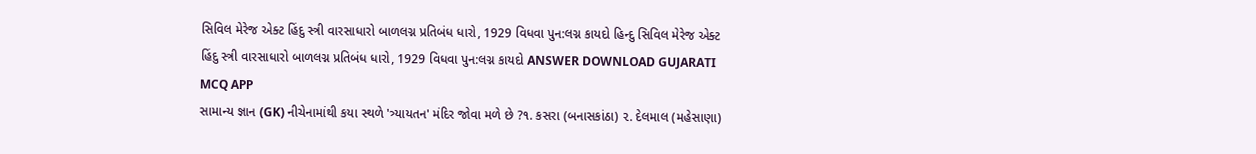સિવિલ મેરેજ એક્ટ હિંદુ સ્ત્રી વારસાધારો બાળલગ્ન પ્રતિબંધ ધારો, 1929 વિધવા પુન:લગ્ન કાયદો હિન્દુ સિવિલ મેરેજ એક્ટ હિંદુ સ્ત્રી વારસાધારો બાળલગ્ન પ્રતિબંધ ધારો, 1929 વિધવા પુન:લગ્ન કાયદો ANSWER DOWNLOAD GUJARATI MCQ APP
સામાન્ય જ્ઞાન (GK) નીચેનામાંથી કયા સ્થળે 'ત્ર્યાયતન' મંદિર જોવા મળે છે ?૧. કસરા (બનાસકાંઠા) ૨. દેલમાલ (મહેસાણા)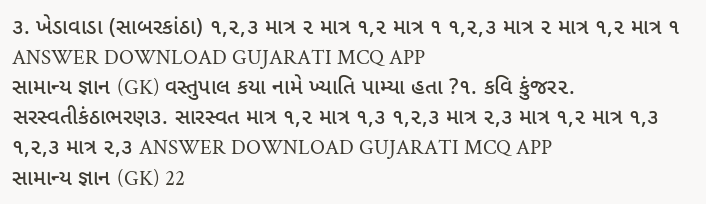૩. ખેડાવાડા (સાબરકાંઠા) ૧,૨,૩ માત્ર ૨ માત્ર ૧,૨ માત્ર ૧ ૧,૨,૩ માત્ર ૨ માત્ર ૧,૨ માત્ર ૧ ANSWER DOWNLOAD GUJARATI MCQ APP
સામાન્ય જ્ઞાન (GK) વસ્તુપાલ કયા નામે ખ્યાતિ પામ્યા હતા ?૧. કવિ કુંજર૨. સરસ્વતીકંઠાભરણ૩. સારસ્વત માત્ર ૧,૨ માત્ર ૧,૩ ૧,૨,૩ માત્ર ૨,૩ માત્ર ૧,૨ માત્ર ૧,૩ ૧,૨,૩ માત્ર ૨,૩ ANSWER DOWNLOAD GUJARATI MCQ APP
સામાન્ય જ્ઞાન (GK) 22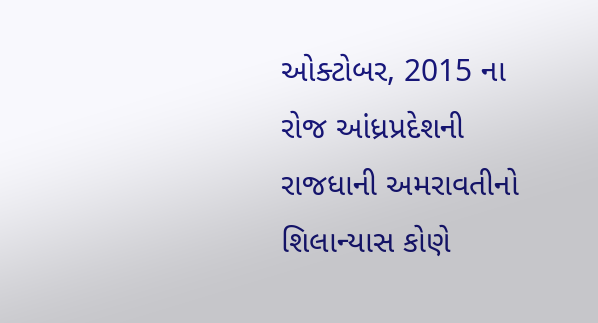ઓક્ટોબર, 2015 ના રોજ આંધ્રપ્રદેશની રાજધાની અમરાવતીનો શિલાન્યાસ કોણે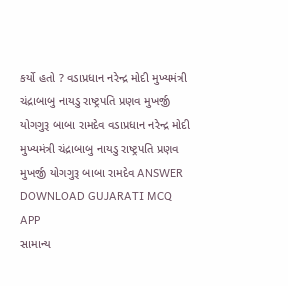કર્યો હતો ? વડાપ્રધાન નરેન્દ્ર મોદી મુખ્યમંત્રી ચંદ્રાબાબુ નાયડુ રાષ્ટ્રપતિ પ્રણવ મુખર્જી યોગગુરૂ બાબા રામદેવ વડાપ્રધાન નરેન્દ્ર મોદી મુખ્યમંત્રી ચંદ્રાબાબુ નાયડુ રાષ્ટ્રપતિ પ્રણવ મુખર્જી યોગગુરૂ બાબા રામદેવ ANSWER DOWNLOAD GUJARATI MCQ APP
સામાન્ય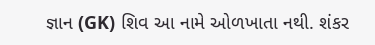જ્ઞાન (GK) શિવ આ નામે ઓળખાતા નથી. શંકર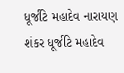ધૂર્જટિ મહાદેવ નારાયણ શંકર ધૂર્જટિ મહાદેવ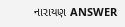નારાયણ ANSWER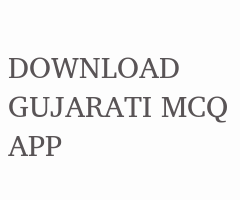DOWNLOAD GUJARATI MCQ APP